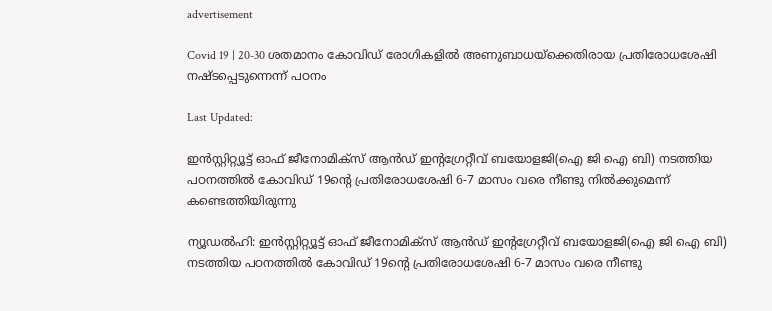advertisement

Covid 19 | 20-30 ശതമാനം കോവിഡ് രോഗികളില്‍ അണുബാധയ്‌ക്കെതിരായ പ്രതിരോധശേഷി നഷ്ടപ്പെടുന്നെന്ന് പഠനം

Last Updated:

ഇന്‍സ്റ്റിറ്റ്യൂട്ട് ഓഫ് ജീനോമിക്‌സ് ആന്‍ഡ് ഇന്റഗ്രേറ്റീവ് ബയോളജി(ഐ ജി ഐ ബി) നടത്തിയ പഠനത്തില്‍ കോവിഡ് 19ന്റെ പ്രതിരോധശേഷി 6-7 മാസം വരെ നീണ്ടു നില്‍ക്കുമെന്ന് കണ്ടെത്തിയിരുന്നു

ന്യൂഡല്‍ഹി: ഇന്‍സ്റ്റിറ്റ്യൂട്ട് ഓഫ് ജീനോമിക്‌സ് ആന്‍ഡ് ഇന്റഗ്രേറ്റീവ് ബയോളജി(ഐ ജി ഐ ബി) നടത്തിയ പഠനത്തില്‍ കോവിഡ് 19ന്റെ പ്രതിരോധശേഷി 6-7 മാസം വരെ നീണ്ടു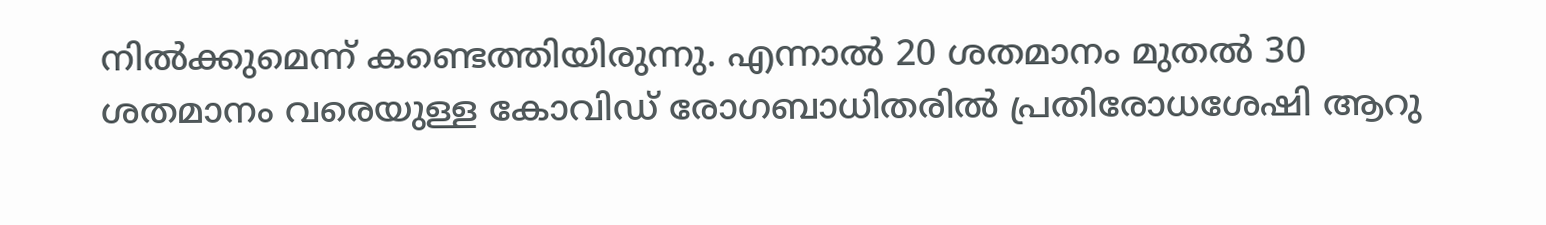നില്‍ക്കുമെന്ന് കണ്ടെത്തിയിരുന്നു. എന്നാല്‍ 20 ശതമാനം മുതല്‍ 30 ശതമാനം വരെയുള്ള കോവിഡ് രോഗബാധിതരില്‍ പ്രതിരോധശേഷി ആറു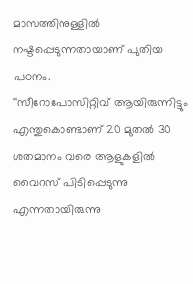മാസത്തിനുള്ളില്‍ നഷ്ടപ്പെടുന്നതായാണ് പുതിയ പഠനം.
''സീറോപോസിറ്റിവ് ആയിരുന്നിട്ടും എന്തുകൊണ്ടാണ് 20 മുതല്‍ 30 ശതമാനം വരെ ആളുകളില്‍ വൈറസ് പിടിപ്പെടുന്നു എന്നതായിരുന്നു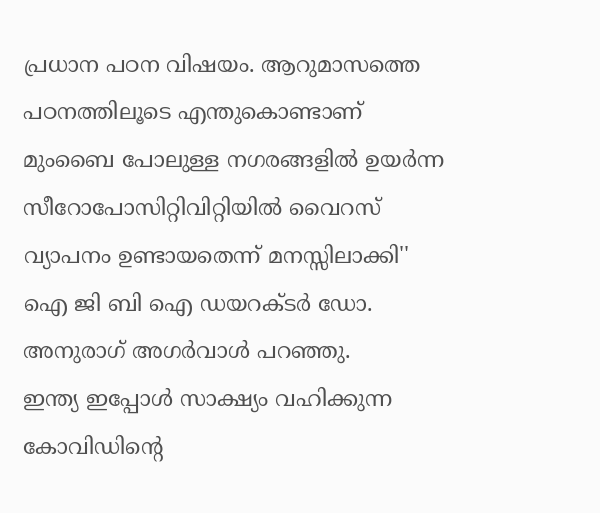പ്രധാന പഠന വിഷയം. ആറുമാസത്തെ പഠനത്തിലൂടെ എന്തുകൊണ്ടാണ് മുംബൈ പോലുള്ള നഗരങ്ങളില്‍ ഉയര്‍ന്ന സീറോപോസിറ്റിവിറ്റിയില്‍ വൈറസ് വ്യാപനം ഉണ്ടായതെന്ന് മനസ്സിലാക്കി'' ഐ ജി ബി ഐ ഡയറക്ടര്‍ ഡോ. അനുരാഗ് അഗര്‍വാള്‍ പറഞ്ഞു.
ഇന്ത്യ ഇപ്പോള്‍ സാക്ഷ്യം വഹിക്കുന്ന കോവിഡിന്റെ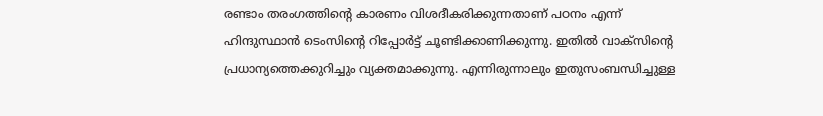രണ്ടാം തരംഗത്തിന്റെ കാരണം വിശദീകരിക്കുന്നതാണ് പഠനം എന്ന് ഹിന്ദുസ്ഥാന്‍ ടെംസിന്റെ റിപ്പോര്‍ട്ട് ചൂണ്ടിക്കാണിക്കുന്നു. ഇതില്‍ വാക്‌സിന്റെ പ്രധാന്യത്തെക്കുറിച്ചും വ്യക്തമാക്കുന്നു. എന്നിരുന്നാലും ഇതുസംബന്ധിച്ചുള്ള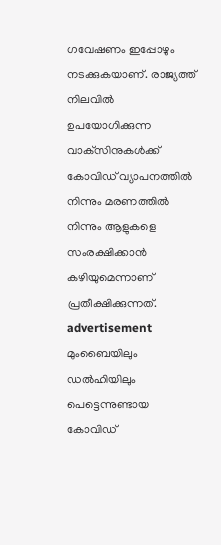ഗവേഷണം ഇപ്പോഴും നടക്കുകയാണ്. രാജ്യത്ത് നിലവില്‍ ഉപയോഗിക്കുന്ന വാക്‌സിനുകള്‍ക്ക് കോവിഡ് വ്യാപനത്തില്‍ നിന്നും മരണത്തില്‍ നിന്നും ആളുകളെ സംരക്ഷിക്കാന്‍ കഴിയുമെന്നാണ് പ്രതീക്ഷിക്കുന്നത്.
advertisement
മുംബൈയിലും ഡല്‍ഹിയിലും പെട്ടെന്നുണ്ടായ കോവിഡ്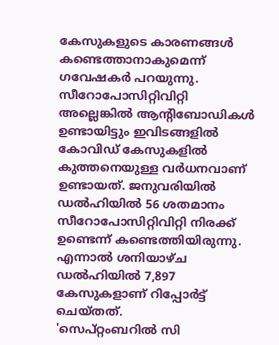കേസുകളുടെ കാരണങ്ങള്‍ കണ്ടെത്താനാകുമെന്ന് ഗവേഷകര്‍ പറയുന്നു. സീറോപോസിറ്റിവിറ്റി അല്ലെങ്കില്‍ ആന്റിബോഡികള്‍ ഉണ്ടായിട്ടും ഇവിടങ്ങളില്‍ കോവിഡ് കേസുകളില്‍ കുത്തനെയുള്ള വര്‍ധനവാണ് ഉണ്ടായത്. ജനുവരിയില്‍ ഡല്‍ഹിയില്‍ 56 ശതമാനം സീറോപോസിറ്റിവിറ്റി നിരക്ക് ഉണ്ടെന്ന് കണ്ടെത്തിയിരുന്നു. എന്നാല്‍ ശനിയാഴ്ച ഡല്‍ഹിയില്‍ 7,897 കേസുകളാണ് റിപ്പോര്‍ട്ട് ചെയ്തത്.
'സെപ്റ്റംബറില്‍ സി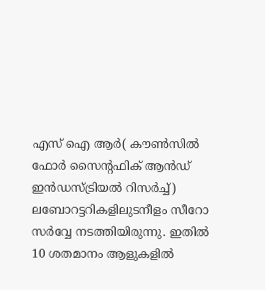എസ് ഐ ആര്‍( കൗണ്‍സില്‍ ഫോര്‍ സൈന്റഫിക് ആന്‍ഡ് ഇന്‍ഡസ്ട്രിയല്‍ റിസര്‍ച്ച്) ലബോറട്ടറികളിലുടനീളം സീറോ സര്‍വ്വേ നടത്തിയിരുന്നു. ഇതില്‍ 10 ശതമാനം ആളുകളില്‍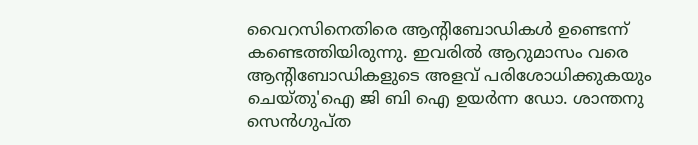വൈറസിനെതിരെ ആന്റിബോഡികള്‍ ഉണ്ടെന്ന് കണ്ടെത്തിയിരുന്നു. ഇവരില്‍ ആറുമാസം വരെ ആന്റിബോഡികളുടെ അളവ് പരിശോധിക്കുകയും ചെയ്തു'ഐ ജി ബി ഐ ഉയര്‍ന്ന ഡോ. ശാന്തനു സെന്‍ഗുപ്ത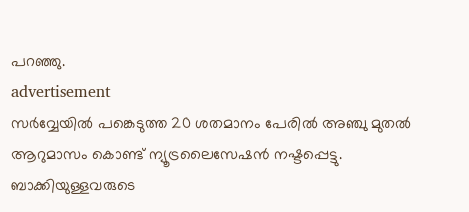പറഞ്ഞു.
advertisement
സര്‍വ്വേയില്‍ പങ്കെടുത്ത 20 ശതമാനം പേരില്‍ അഞ്ചു മുതല്‍ ആറുമാസം കൊണ്ട് ന്യൂട്രലൈസേഷന്‍ നഷ്ടപ്പെട്ടു. ബാക്കിയുള്ളവരുടെ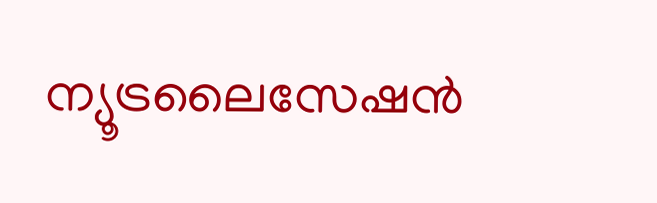ന്യൂട്രലൈസേഷന്‍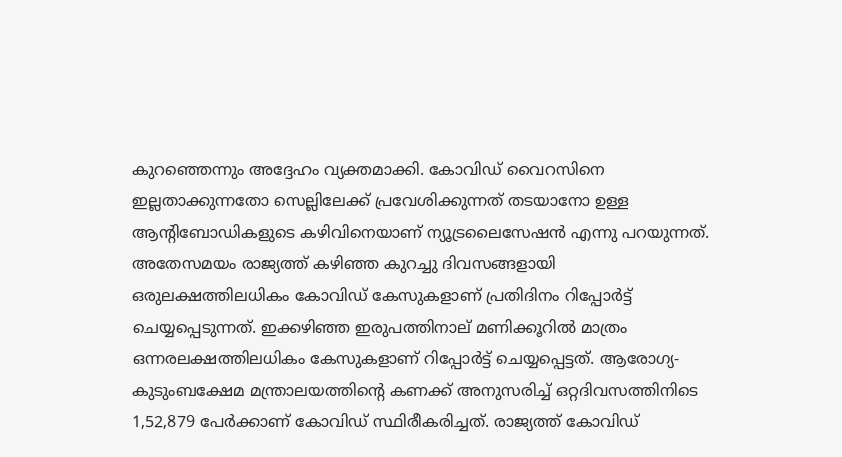കുറഞ്ഞെന്നും അദ്ദേഹം വ്യക്തമാക്കി. കോവിഡ് വൈറസിനെ ഇല്ലതാക്കുന്നതോ സെല്ലിലേക്ക് പ്രവേശിക്കുന്നത് തടയാനോ ഉള്ള ആന്റിബോഡികളുടെ കഴിവിനെയാണ് ന്യൂട്രലൈസേഷന്‍ എന്നു പറയുന്നത്.
അതേസമയം രാജ്യത്ത് കഴിഞ്ഞ കുറച്ചു ദിവസങ്ങളായി ഒരുലക്ഷത്തിലധികം കോവിഡ് കേസുകളാണ് പ്രതിദിനം റിപ്പോര്‍ട്ട് ചെയ്യപ്പെടുന്നത്. ഇക്കഴിഞ്ഞ ഇരുപത്തിനാല് മണിക്കൂറില്‍ മാത്രം ഒന്നരലക്ഷത്തിലധികം കേസുകളാണ് റിപ്പോര്‍ട്ട് ചെയ്യപ്പെട്ടത്. ആരോഗ്യ-കുടുംബക്ഷേമ മന്ത്രാലയത്തിന്റെ കണക്ക് അനുസരിച്ച് ഒറ്റദിവസത്തിനിടെ 1,52,879 പേര്‍ക്കാണ് കോവിഡ് സ്ഥിരീകരിച്ചത്. രാജ്യത്ത് കോവിഡ്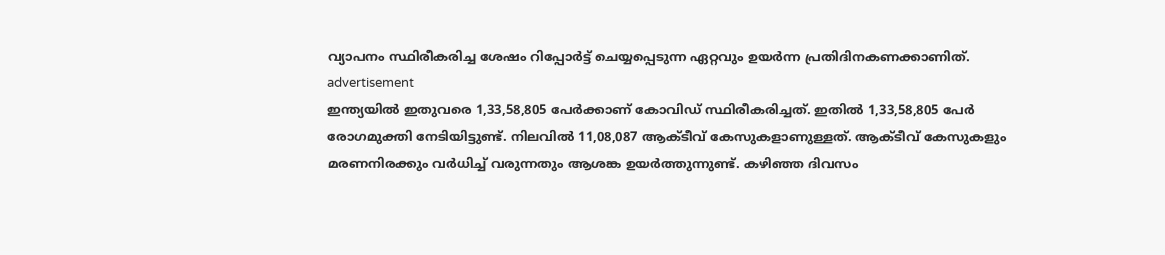വ്യാപനം സ്ഥിരീകരിച്ച ശേഷം റിപ്പോര്‍ട്ട് ചെയ്യപ്പെടുന്ന ഏറ്റവും ഉയര്‍ന്ന പ്രതിദിനകണക്കാണിത്.
advertisement
ഇന്ത്യയില്‍ ഇതുവരെ 1,33,58,805 പേര്‍ക്കാണ് കോവിഡ് സ്ഥിരീകരിച്ചത്. ഇതില്‍ 1,33,58,805 പേര്‍ രോഗമുക്തി നേടിയിട്ടുണ്ട്. നിലവില്‍ 11,08,087 ആക്ടീവ് കേസുകളാണുള്ളത്. ആക്ടീവ് കേസുകളും മരണനിരക്കും വര്‍ധിച്ച് വരുന്നതും ആശങ്ക ഉയര്‍ത്തുന്നുണ്ട്. കഴിഞ്ഞ ദിവസം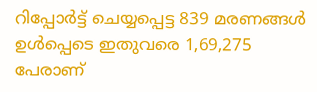റിപ്പോര്‍ട്ട് ചെയ്യപ്പെട്ട 839 മരണങ്ങള്‍ ഉള്‍പ്പെടെ ഇതുവരെ 1,69,275 പേരാണ്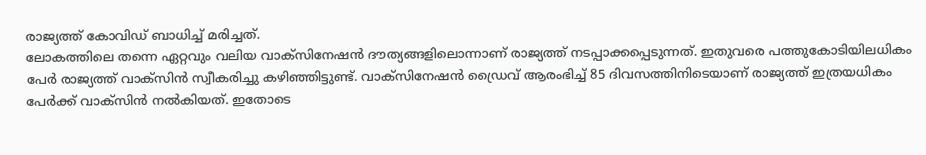രാജ്യത്ത് കോവിഡ് ബാധിച്ച് മരിച്ചത്.
ലോകത്തിലെ തന്നെ ഏറ്റവും വലിയ വാക്‌സിനേഷന്‍ ദൗത്യങ്ങളിലൊന്നാണ് രാജ്യത്ത് നടപ്പാക്കപ്പെടുന്നത്. ഇതുവരെ പത്തുകോടിയിലധികം പേര്‍ രാജ്യത്ത് വാക്‌സിന്‍ സ്വീകരിച്ചു കഴിഞ്ഞിട്ടുണ്ട്. വാക്‌സിനേഷന്‍ ഡ്രൈവ് ആരംഭിച്ച് 85 ദിവസത്തിനിടെയാണ് രാജ്യത്ത് ഇത്രയധികം പേര്‍ക്ക് വാക്‌സിന്‍ നല്‍കിയത്. ഇതോടെ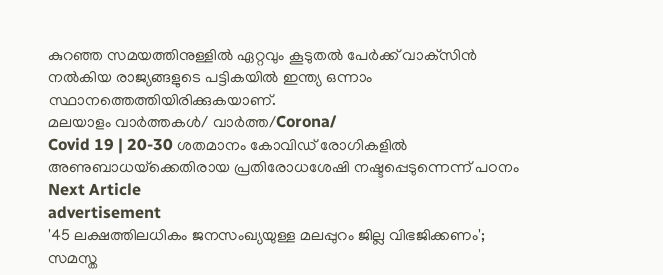കുറഞ്ഞ സമയത്തിനുള്ളില്‍ ഏറ്റവും കൂടുതല്‍ പേര്‍ക്ക് വാക്‌സിന്‍ നല്‍കിയ രാജ്യങ്ങളുടെ പട്ടികയില്‍ ഇന്ത്യ ഒന്നാം സ്ഥാനത്തെത്തിയിരിക്കുകയാണ്.
മലയാളം വാർത്തകൾ/ വാർത്ത/Corona/
Covid 19 | 20-30 ശതമാനം കോവിഡ് രോഗികളില്‍ അണുബാധയ്‌ക്കെതിരായ പ്രതിരോധശേഷി നഷ്ടപ്പെടുന്നെന്ന് പഠനം
Next Article
advertisement
'45 ലക്ഷത്തിലധികം ജനസംഖ്യയുള്ള മലപ്പുറം ജില്ല വിഭജിക്കണം'; സമസ്ത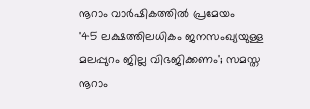നൂറാം വാർഷികത്തിൽ പ്രമേയം
'45 ലക്ഷത്തിലധികം ജനസംഖ്യയുള്ള മലപ്പുറം ജില്ല വിഭജിക്കണം'; സമസ്ത നൂറാം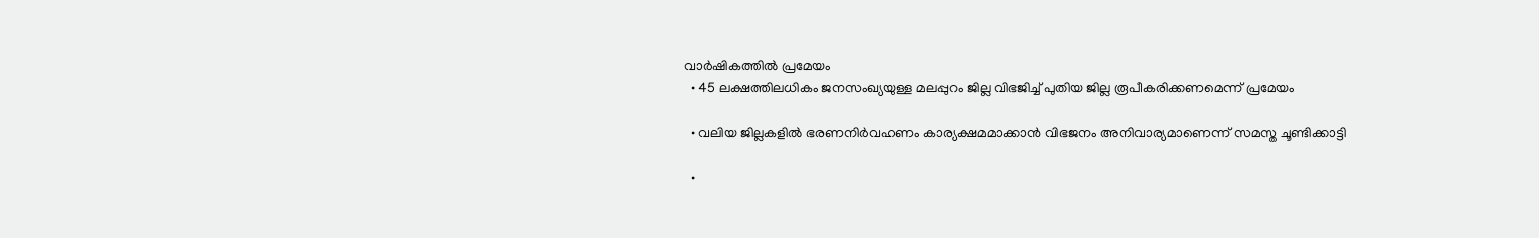വാർഷികത്തിൽ പ്രമേയം
  • 45 ലക്ഷത്തിലധികം ജനസംഖ്യയുള്ള മലപ്പുറം ജില്ല വിഭജിച്ച് പുതിയ ജില്ല രൂപീകരിക്കണമെന്ന് പ്രമേയം

  • വലിയ ജില്ലകളിൽ ഭരണനിർവഹണം കാര്യക്ഷമമാക്കാൻ വിഭജനം അനിവാര്യമാണെന്ന് സമസ്ത ചൂണ്ടിക്കാട്ടി

  •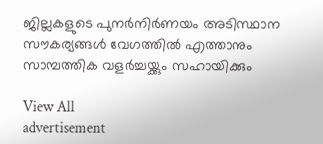ജില്ലകളുടെ പുനർനിർണയം അടിസ്ഥാന സൗകര്യങ്ങൾ വേഗത്തിൽ എത്താനും സാമ്പത്തിക വളർച്ചയ്ക്കും സഹായിക്കും

View All
advertisement